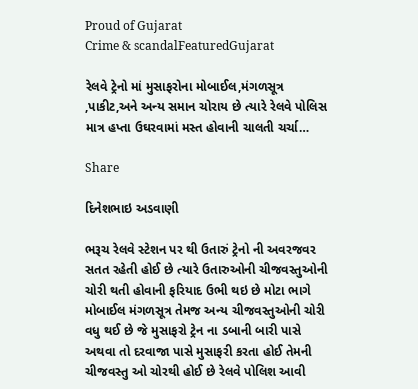Proud of Gujarat
Crime & scandalFeaturedGujarat

રેલવે ટ્રેનો માં મુસાફરોના મોબાઈલ,મંગળસૂત્ર ,પાકીટ,અને અન્ય સમાન ચોરાય છે ત્યારે રેલવે પોલિસ માત્ર હપ્તા ઉઘરવામાં મસ્ત હોવાની ચાલતી ચર્ચા…

Share

દિનેશભાઇ અડવાણી

ભરૂચ રેલવે સ્ટેશન પર થી ઉતારું ટ્રેનો ની અવરજવર સતત રહેતી હોઈ છે ત્યારે ઉતારુઓની ચીજવસ્તુઓની ચોરી થતી હોવાની ફરિયાદ ઉભી થઇ છે મોટા ભાગે મોબાઈલ મંગળસૂત્ર તેમજ અન્ય ચીજવસ્તુઓની ચોરી વધુ થઈ છે જે મુસાફરો ટ્રેન ના ડબાની બારી પાસે અથવા તો દરવાજા પાસે મુસાફરી કરતા હોઈ તેમની ચીજવસ્તુ ઓ ચોરથી હોઈ છે રેલવે પોલિશ આવી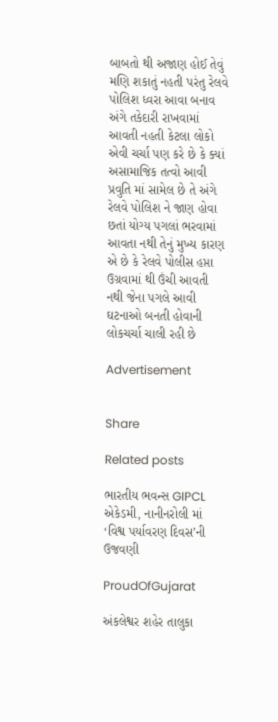બાબતો થી અજાણ હોઈ તેવું મણિ શકાતું નહતી પરંતુ રેલવે પોલિશ ધ્વરા આવા બનાવ અંગે તકેદારી રાખવામાં આવતી નહતી કેટલા લોકો એવી ચર્ચા પણ કરે છે કે ક્યાં અસામાજિક તત્વો આવી પ્રવુતિ માં સામેલ છે તે અંગે રેલવે પોલિશ ને જાણ હોવા છતાં યોગ્ય પગલાં ભરવામાં આવતા નથી તેનું મુખ્ય કારણ એ છે કે રેલવે પોલીસ હપ્તા ઉગ્રવામાં થી ઉંચી આવતી નથી જેના પગલે આવી ઘટનાઓ બનતી હોવાની લોકચર્ચા ચાલી રહી છે

Advertisement


Share

Related posts

ભારતીય ભવન્સ GIPCL એકેડમી, નાનીનરોલી માં ‘વિશ્વ પર્યાવરણ દિવસ’ની ઉજવણી

ProudOfGujarat

અંકલેશ્વર શહેર તાલુકા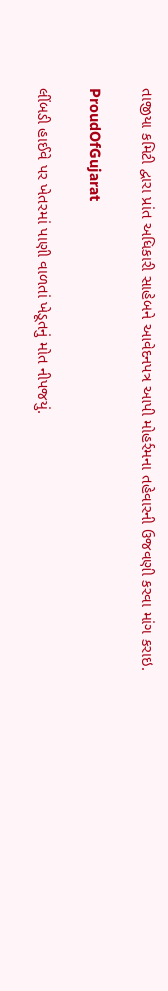તાજીયા કમિટી દ્વારા પ્રાંત અધિકારી સાહેબને આવેદનપત્ર આપી મોહર્રમના તહેવારની ઉજવણી કરવા માંગ કરાઇ.

ProudOfGujarat

લીંબડી હાઈવે પર ખેતરમાં પાણી વાળતાં ખેડૂતનું મોત નીપજયું.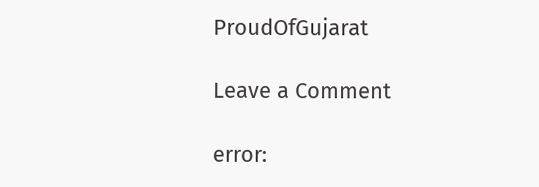ProudOfGujarat

Leave a Comment

error: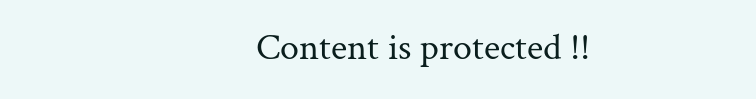Content is protected !!